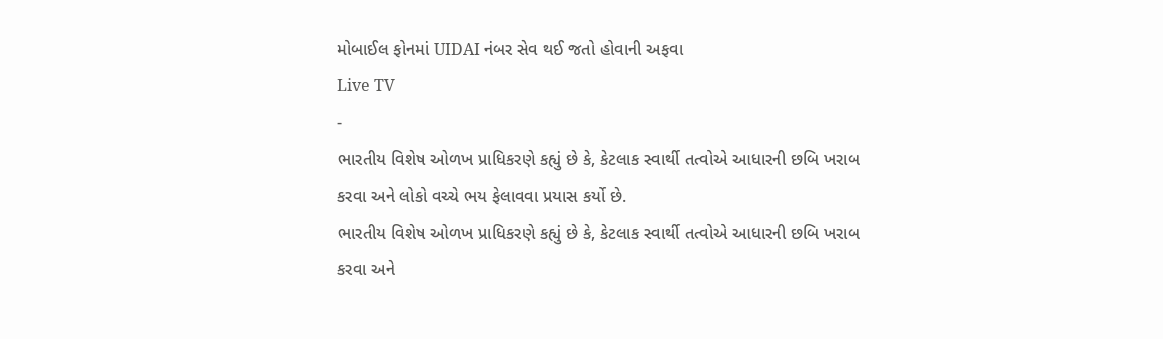મોબાઈલ ફોનમાં UIDAI નંબર સેવ થઈ જતો હોવાની અફવા
Live TV
-
ભારતીય વિશેષ ઓળખ પ્રાધિકરણે કહ્યું છે કે, કેટલાક સ્વાર્થી તત્વોએ આધારની છબિ ખરાબ કરવા અને લોકો વચ્ચે ભય ફેલાવવા પ્રયાસ કર્યો છે.
ભારતીય વિશેષ ઓળખ પ્રાધિકરણે કહ્યું છે કે, કેટલાક સ્વાર્થી તત્વોએ આધારની છબિ ખરાબ કરવા અને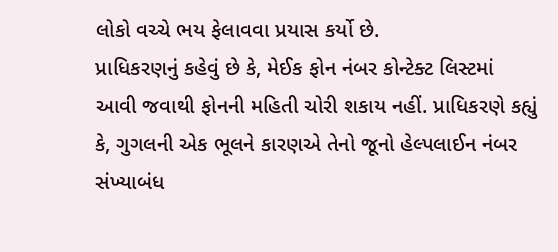લોકો વચ્ચે ભય ફેલાવવા પ્રયાસ કર્યો છે.
પ્રાધિકરણનું કહેવું છે કે, મેઈક ફોન નંબર કોન્ટેક્ટ લિસ્ટમાં આવી જવાથી ફોનની મહિતી ચોરી શકાય નહીં. પ્રાધિકરણે કહ્યું કે, ગુગલની એક ભૂલને કારણએ તેનો જૂનો હેલ્પલાઈન નંબર સંખ્યાબંધ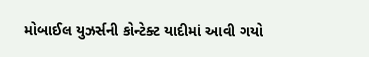મોબાઈલ યુઝર્સની કોન્ટેક્ટ યાદીમાં આવી ગયો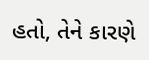હતો, તેને કારણે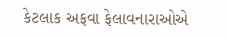કેટલાક અફવા ફેલાવનારાઓએ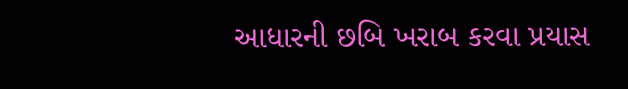આધારની છબિ ખરાબ કરવા પ્રયાસ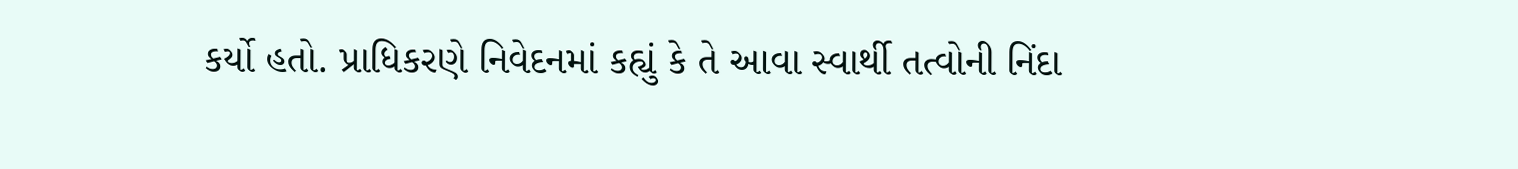કર્યો હતો. પ્રાધિકરણે નિવેદનમાં કહ્યું કે તે આવા સ્વાર્થી તત્વોની નિંદા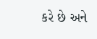કરે છે અને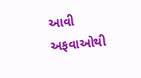આવી અફવાઓથી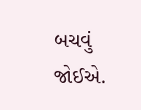બચવું જોઈએ.